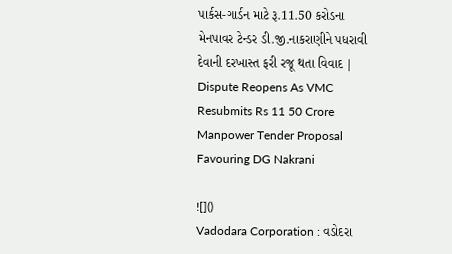પાર્કસ-ગાર્ડન માટે રૂ.11.50 કરોડના મેનપાવર ટેન્ડર ડી.જી.નાકરાણીને પધરાવી દેવાની દરખાસ્ત ફરી રજૂ થતા વિવાદ | Dispute Reopens As VMC Resubmits Rs 11 50 Crore Manpower Tender Proposal Favouring DG Nakrani

![]()
Vadodara Corporation : વડોદરા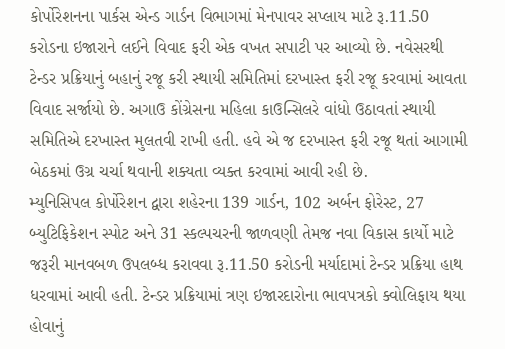કોર્પોરેશનના પાર્કસ એન્ડ ગાર્ડન વિભાગમાં મેનપાવર સપ્લાય માટે રૂ.11.50 કરોડના ઇજારાને લઈને વિવાદ ફરી એક વખત સપાટી પર આવ્યો છે. નવેસરથી ટેન્ડર પ્રક્રિયાનું બહાનું રજૂ કરી સ્થાયી સમિતિમાં દરખાસ્ત ફરી રજૂ કરવામાં આવતા વિવાદ સર્જાયો છે. અગાઉ કોંગ્રેસના મહિલા કાઉન્સિલરે વાંધો ઉઠાવતાં સ્થાયી સમિતિએ દરખાસ્ત મુલતવી રાખી હતી. હવે એ જ દરખાસ્ત ફરી રજૂ થતાં આગામી બેઠકમાં ઉગ્ર ચર્ચા થવાની શક્યતા વ્યક્ત કરવામાં આવી રહી છે.
મ્યુનિસિપલ કોર્પોરેશન દ્વારા શહેરના 139 ગાર્ડન, 102 અર્બન ફોરેસ્ટ, 27 બ્યુટિફિકેશન સ્પોટ અને 31 સ્કલ્પચરની જાળવણી તેમજ નવા વિકાસ કાર્યો માટે જરૂરી માનવબળ ઉપલબ્ધ કરાવવા રૂ.11.50 કરોડની મર્યાદામાં ટેન્ડર પ્રક્રિયા હાથ ધરવામાં આવી હતી. ટેન્ડર પ્રક્રિયામાં ત્રણ ઇજારદારોના ભાવપત્રકો ક્વોલિફાય થયા હોવાનું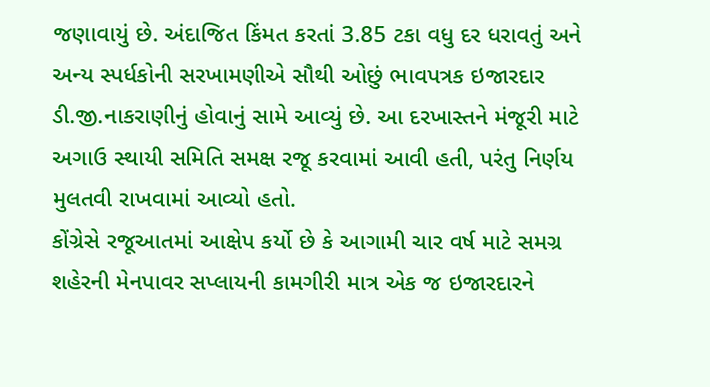જણાવાયું છે. અંદાજિત કિંમત કરતાં 3.85 ટકા વધુ દર ધરાવતું અને અન્ય સ્પર્ધકોની સરખામણીએ સૌથી ઓછું ભાવપત્રક ઇજારદાર ડી.જી.નાકરાણીનું હોવાનું સામે આવ્યું છે. આ દરખાસ્તને મંજૂરી માટે અગાઉ સ્થાયી સમિતિ સમક્ષ રજૂ કરવામાં આવી હતી, પરંતુ નિર્ણય મુલતવી રાખવામાં આવ્યો હતો.
કોંગ્રેસે રજૂઆતમાં આક્ષેપ કર્યો છે કે આગામી ચાર વર્ષ માટે સમગ્ર શહેરની મેનપાવર સપ્લાયની કામગીરી માત્ર એક જ ઇજારદારને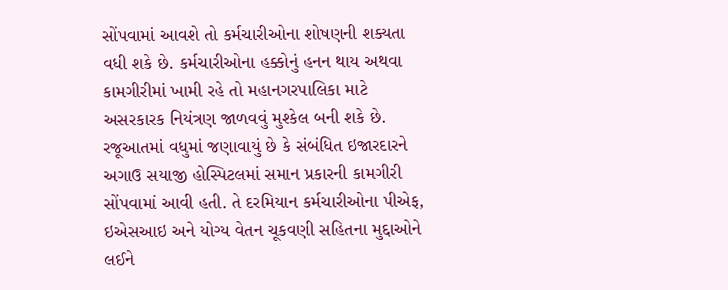સોંપવામાં આવશે તો કર્મચારીઓના શોષણની શક્યતા વધી શકે છે. કર્મચારીઓના હક્કોનું હનન થાય અથવા કામગીરીમાં ખામી રહે તો મહાનગરપાલિકા માટે અસરકારક નિયંત્રણ જાળવવું મુશ્કેલ બની શકે છે. રજૂઆતમાં વધુમાં જણાવાયું છે કે સંબંધિત ઇજારદારને અગાઉ સયાજી હોસ્પિટલમાં સમાન પ્રકારની કામગીરી સોંપવામાં આવી હતી. તે દરમિયાન કર્મચારીઓના પીએફ, ઇએસઆઇ અને યોગ્ય વેતન ચૂકવણી સહિતના મુદ્દાઓને લઈને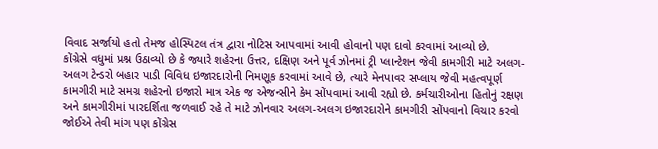વિવાદ સર્જાયો હતો તેમજ હોસ્પિટલ તંત્ર દ્વારા નોટિસ આપવામાં આવી હોવાનો પણ દાવો કરવામાં આવ્યો છે.
કોંગ્રેસે વધુમાં પ્રશ્ન ઉઠાવ્યો છે કે જ્યારે શહેરના ઉત્તર, દક્ષિણ અને પૂર્વ ઝોનમાં ટ્રી પ્લાન્ટેશન જેવી કામગીરી માટે અલગ-અલગ ટેન્ડરો બહાર પાડી વિવિધ ઇજારદારોની નિમણૂક કરવામાં આવે છે, ત્યારે મેનપાવર સપ્લાય જેવી મહત્વપૂર્ણ કામગીરી માટે સમગ્ર શહેરનો ઇજારો માત્ર એક જ એજન્સીને કેમ સોંપવામાં આવી રહ્યો છે. કર્મચારીઓના હિતોનું રક્ષણ અને કામગીરીમાં પારદર્શિતા જળવાઈ રહે તે માટે ઝોનવાર અલગ-અલગ ઇજારદારોને કામગીરી સોંપવાનો વિચાર કરવો જોઈએ તેવી માંગ પણ કોંગ્રેસ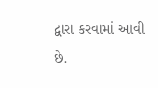દ્વારા કરવામાં આવી છે.